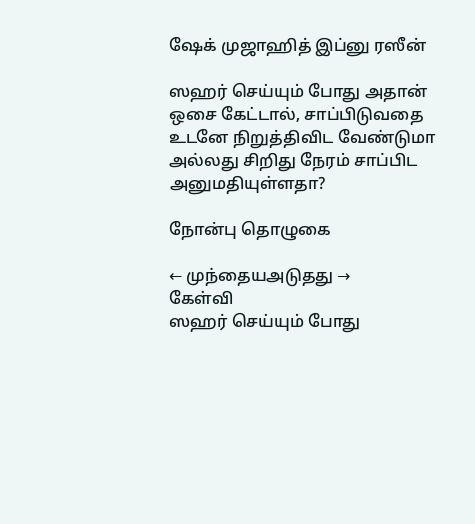ஷேக் முஜாஹித் இப்னு ரஸீன்

ஸஹர் செய்யும் போது அதான் ஒசை கேட்டால், சாப்பிடுவதை உடனே நிறுத்திவிட வேண்டுமா அல்லது சிறிது நேரம் சாப்பிட அனுமதியுள்ளதா?

நோன்பு தொழுகை

← முந்தையஅடுதது →
கேள்வி
ஸஹர் செய்யும் போது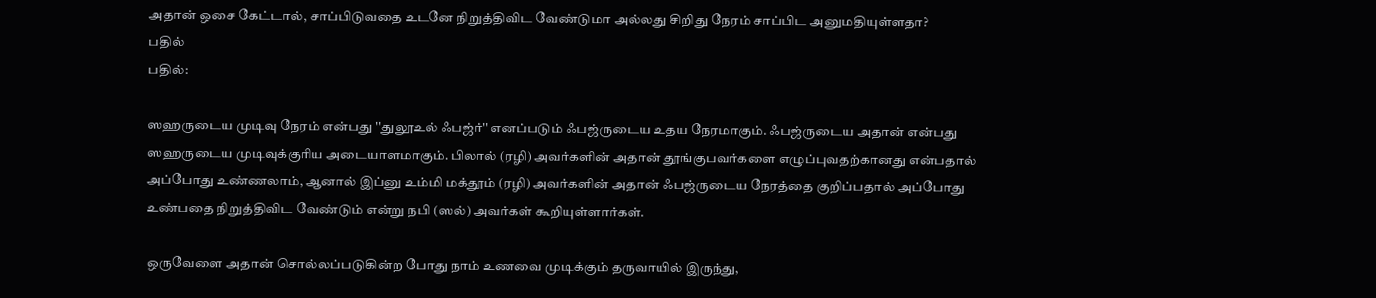அதான் ஒசை கேட்டால், சாப்பிடுவதை உடனே நிறுத்திவிட வேண்டுமா அல்லது சிறிது நேரம் சாப்பிட அனுமதியுள்ளதா?
பதில்
பதில்:

ஸஹருடைய முடிவு நேரம் என்பது ''துலூஉல் ஃபஜ்ர்'' எனப்படும் ஃபஜ்ருடைய உதய நேரமாகும். ஃபஜ்ருடைய அதான் என்பது ஸஹருடைய முடிவுக்குரிய அடையாளமாகும். பிலால் (ரழி) அவர்களின் அதான் தூங்குபவர்களை எழுப்புவதற்கானது என்பதால் அப்போது உண்ணலாம், ஆனால் இப்னு உம்மி மக்தூம் (ரழி) அவர்களின் அதான் ஃபஜ்ருடைய நேரத்தை குறிப்பதால் அப்போது உண்பதை நிறுத்திவிட வேண்டும் என்று நபி (ஸல்) அவர்கள் கூறியுள்ளார்கள்.

ஒருவேளை அதான் சொல்லப்படுகின்ற போது நாம் உணவை முடிக்கும் தருவாயில் இருந்து,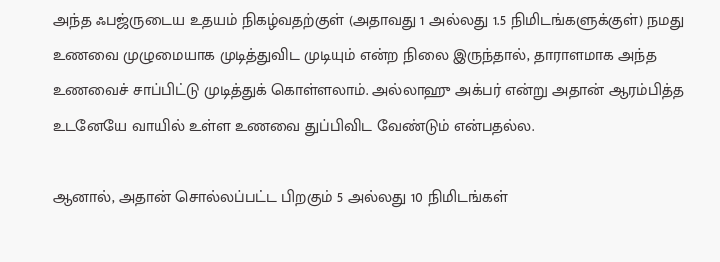அந்த ஃபஜ்ருடைய உதயம் நிகழ்வதற்குள் (அதாவது 1 அல்லது 1.5 நிமிடங்களுக்குள்) நமது உணவை முழுமையாக முடித்துவிட முடியும் என்ற நிலை இருந்தால், தாராளமாக அந்த உணவைச் சாப்பிட்டு முடித்துக் கொள்ளலாம். அல்லாஹு அக்பர் என்று அதான் ஆரம்பித்த உடனேயே வாயில் உள்ள உணவை துப்பிவிட வேண்டும் என்பதல்ல.

ஆனால், அதான் சொல்லப்பட்ட பிறகும் 5 அல்லது 10 நிமிடங்கள்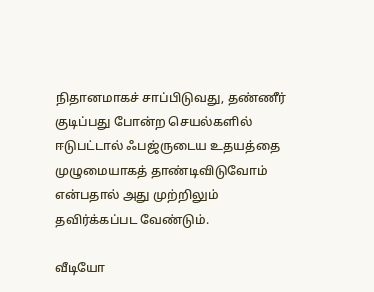நிதானமாகச் சாப்பிடுவது, தண்ணீர் குடிப்பது போன்ற செயல்களில் ஈடுபட்டால் ஃபஜ்ருடைய உதயத்தை முழுமையாகத் தாண்டிவிடுவோம் என்பதால் அது முற்றிலும் தவிர்க்கப்பட வேண்டும்.

வீடியோ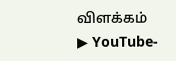விளக்கம்
▶ YouTube-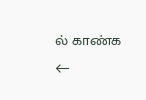ல் காண்க
←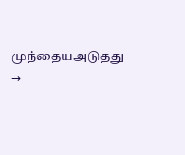முந்தையஅடுதது →